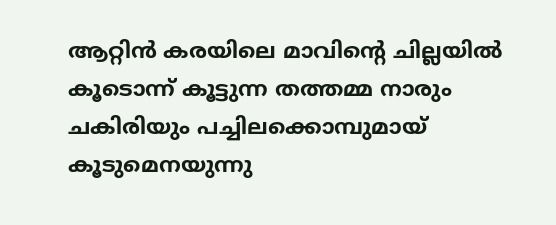ആറ്റിൻ കരയിലെ മാവിന്റെ ചില്ലയിൽ കൂടൊന്ന് കൂട്ടുന്ന തത്തമ്മ നാരും ചകിരിയും പച്ചിലക്കൊമ്പുമായ് കൂടുമെനയുന്നു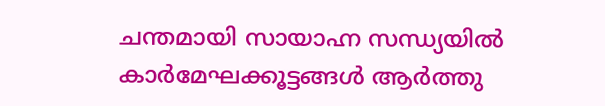ചന്തമായി സായാഹ്ന സന്ധ്യയിൽ കാർമേഘക്കൂട്ടങ്ങൾ ആർത്തു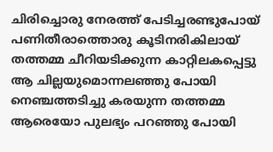ചിരിച്ചൊരു നേരത്ത് പേടിച്ചരണ്ടുപോയ് പണിതീരാത്തൊരു കൂടിനരികിലായ് തത്തമ്മ ചീറിയടിക്കുന്ന കാറ്റിലകപ്പെട്ടു ആ ചില്ലയുമൊന്നലഞ്ഞു പോയി നെഞ്ചത്തടിച്ചു കരയുന്ന തത്തമ്മ ആരെയോ പുലഭ്യം പറഞ്ഞു പോയി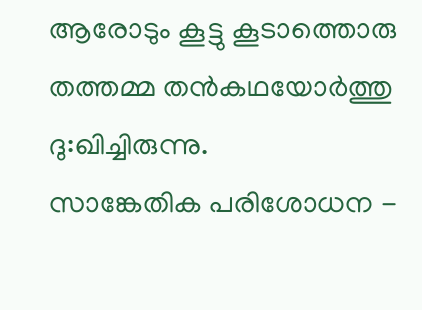ആരോടും കൂട്ടു കൂടാത്തൊരു തത്തമ്മ തൻകഥയോർത്തു ദു:ഖിച്ചിരുന്നു.
സാങ്കേതിക പരിശോധന -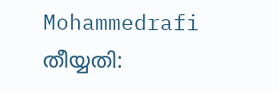Mohammedrafi തീയ്യതി: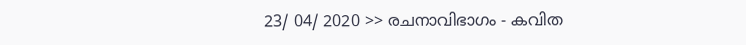23/ 04/ 2020 >> രചനാവിഭാഗം - കവിത